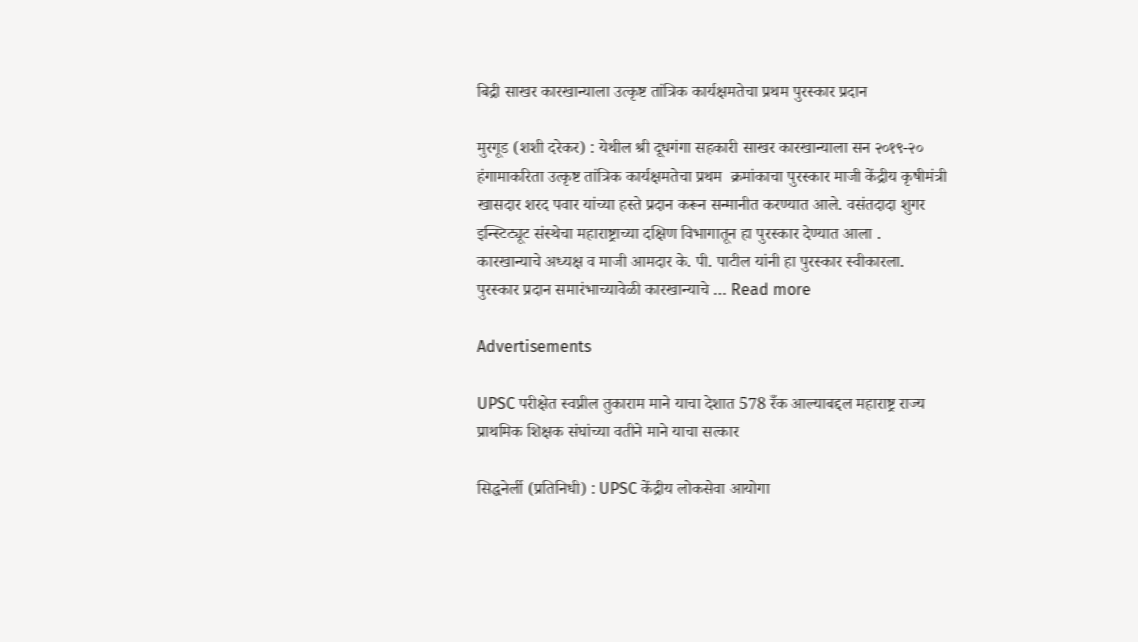बिद्री साखर कारखान्याला उत्कृष्ट तांत्रिक कार्यक्षमतेचा प्रथम पुरस्कार प्रदान

मुरगूड (शशी दरेकर) : येथील श्री दूधगंगा सहकारी साखर कारखान्याला सन २०१९-२० हंगामाकरिता उत्कृष्ट तांत्रिक कार्यक्षमतेचा प्रथम  क्रमांकाचा पुरस्कार माजी केंद्रीय कृषीमंत्री खासदार शरद पवार यांच्या हस्ते प्रदान करून सन्मानीत करण्यात आले. वसंतदादा शुगर इन्स्टिट्यूट संस्थेचा महाराष्ट्राच्या दक्षिण विभागातून हा पुरस्कार देण्यात आला . कारखान्याचे अध्यक्ष व माजी आमदार के. पी. पाटील यांनी हा पुरस्कार स्वीकारला. पुरस्कार प्रदान समारंभाच्यावेळी कारखान्याचे … Read more

Advertisements

UPSC परीक्षेत स्वप्नील तुकाराम माने याचा देशात 578 रँक आल्याबद्दल महाराष्ट्र राज्य प्राथमिक शिक्षक संघांच्या वतीने माने याचा सत्कार

सिद्धनेर्ली (प्रतिनिधी) : UPSC केंद्रीय लोकसेवा आयोगा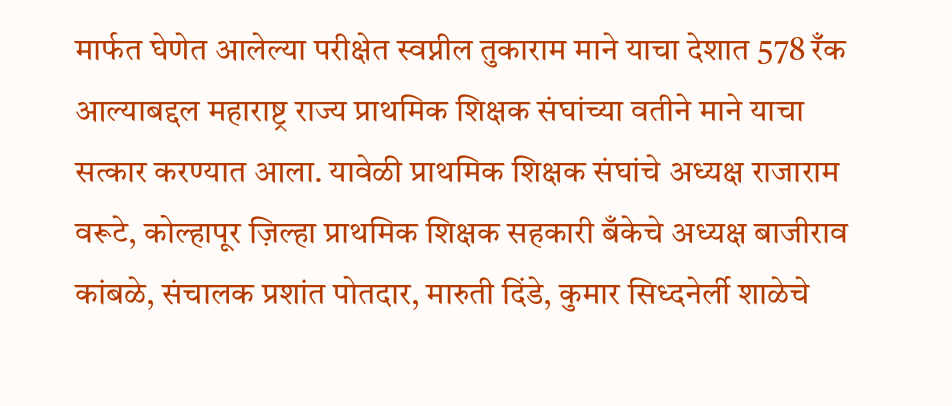मार्फत घेणेत आलेल्या परीक्षेत स्वप्नील तुकाराम माने याचा देशात 578 रँक आल्याबद्दल महाराष्ट्र राज्य प्राथमिक शिक्षक संघांच्या वतीने माने याचा सत्कार करण्यात आला. यावेळी प्राथमिक शिक्षक संघांचे अध्यक्ष राजाराम वरूटे, कोल्हापूर ज़िल्हा प्राथमिक शिक्षक सहकारी बँकेचे अध्यक्ष बाजीराव कांबळे, संचालक प्रशांत पोतदार, मारुती दिंडे, कुमार सिध्दनेर्ली शाळेचे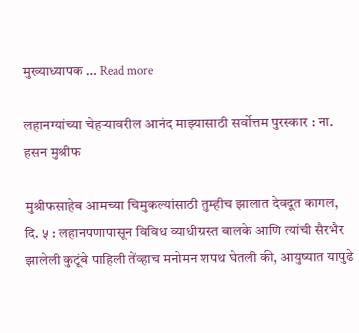मुख्याध्यापक … Read more

लहानग्यांच्या चेहर्‍यावरील आनंद माझ्यासाठी सर्वोत्तम पुरस्कार : ना. हसन मुश्रीफ

मुश्रीफसाहेब आमच्या चिमुकल्यांसाठी तुम्हीच झालात देवदूत कागल, दि. ५ : लहानपणापासून विविध व्याधीग्रस्त बालके आणि त्यांची सैरभैर झालेली कुटूंबे पाहिली तेंव्हाच मनोमन शपथ घेतली की, आयुष्यात यापुढे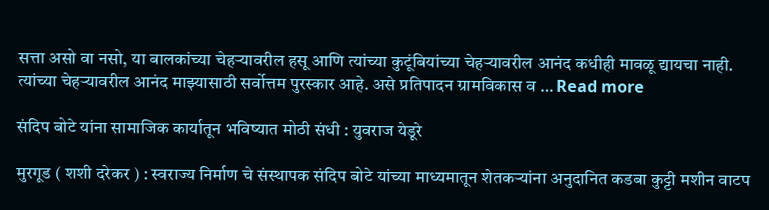सत्ता असो वा नसो, या बालकांच्या चेहर्‍यावरील हसू आणि त्यांच्या कुटूंबियांच्या चेहऱ्यावरील आनंद कधीही मावळू द्यायचा नाही.  त्यांच्या चेहऱ्यावरील आनंद माझ्यासाठी सर्वोत्तम पुरस्कार आहे. असे प्रतिपादन ग्रामविकास व … Read more

संदिप बोटे यांना सामाजिक कार्यातून भविष्यात मोठी संधी : युवराज येडूरे

मुरगूड ( शशी दरेकर ) : स्वराज्य निर्माण चे संस्थापक संदिप बोटे यांच्या माध्यमातून शेतकऱ्यांना अनुदानित कडबा कुट्टी मशीन वाटप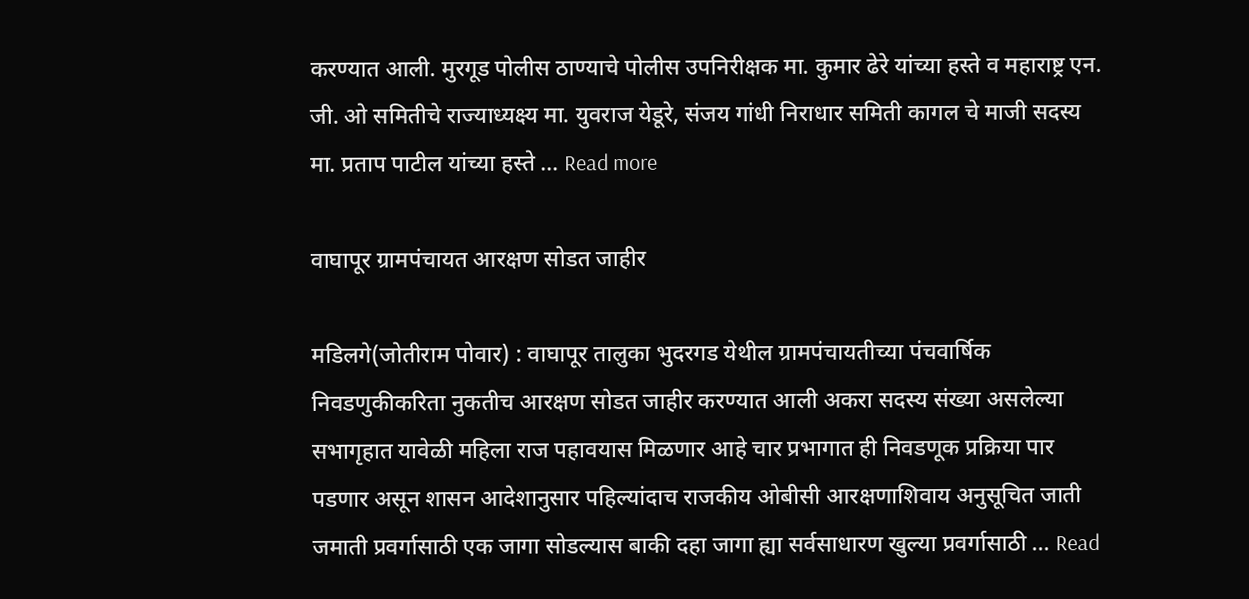करण्यात आली. मुरगूड पोलीस ठाण्याचे पोलीस उपनिरीक्षक मा. कुमार ढेरे यांच्या हस्ते व महाराष्ट्र एन. जी. ओ समितीचे राज्याध्यक्ष्य मा. युवराज येडूरे, संजय गांधी निराधार समिती कागल चे माजी सदस्य मा. प्रताप पाटील यांच्या हस्ते … Read more

वाघापूर ग्रामपंचायत आरक्षण सोडत जाहीर

मडिलगे(जोतीराम पोवार) : वाघापूर तालुका भुदरगड येथील ग्रामपंचायतीच्या पंचवार्षिक निवडणुकीकरिता नुकतीच आरक्षण सोडत जाहीर करण्यात आली अकरा सदस्य संख्या असलेल्या सभागृहात यावेळी महिला राज पहावयास मिळणार आहे चार प्रभागात ही निवडणूक प्रक्रिया पार पडणार असून शासन आदेशानुसार पहिल्यांदाच राजकीय ओबीसी आरक्षणाशिवाय अनुसूचित जाती जमाती प्रवर्गासाठी एक जागा सोडल्यास बाकी दहा जागा ह्या सर्वसाधारण खुल्या प्रवर्गासाठी … Read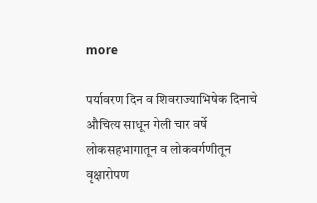more

पर्यावरण दिन व शिवराज्याभिषेक दिनाचे औचित्य साधून गेली चार वर्षे लोकसहभागातून व लोकवर्गणीतून वृक्षारोपण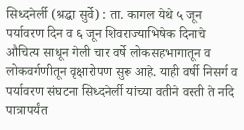सिध्दनेर्ली (श्रद्धा सुर्वे) : ता. कागल येथे ५ जून पर्यावरण दिन व ६ जून शिवराज्याभिषेक दिनाचे औचित्य साधून गेली चार वर्षे लोकसहभागातून व लोकवर्गणीतून वृक्षारोपण सुरू आहे. याही वर्षी निसर्ग व पर्यावरण संघटना सिध्दनेर्ली यांच्या वतीने वस्ती ते नदि पात्रापर्यंत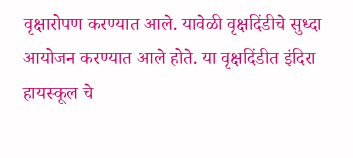वृक्षारोपण करण्यात आले. यावेळी वृक्षदिंडीचे सुध्दा आयोजन करण्यात आले होते. या वृक्षदिंडीत इंदिरा हायस्कूल चे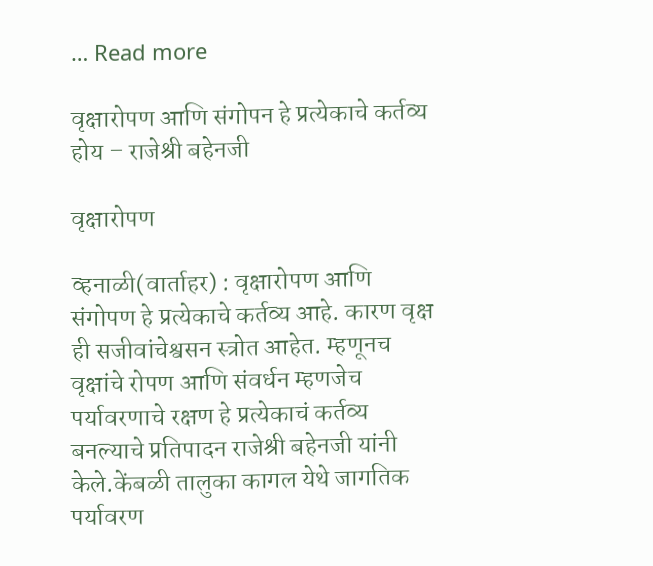… Read more

वृक्षारोपण आणि संगोपन हे प्रत्येकाचे कर्तव्य होय – राजेश्री बहेनजी

वृक्षारोपण

व्हनाळी(वार्ताहर) : वृक्षारोपण आणि संगोपण हे प्रत्येकाचे कर्तव्य आहे. कारण वृक्ष ही सजीवांचेश्वसन स्त्रोत आहेत. म्हणूनच वृक्षांचे रोपण आणि संवर्धन म्हणजेच पर्यावरणाचे रक्षण हे प्रत्येकाचं कर्तव्य बनल्याचे प्रतिपादन राजेश्री बहेनजी यांनी केले.केंबळी तालुका कागल येथे जागतिक पर्यावरण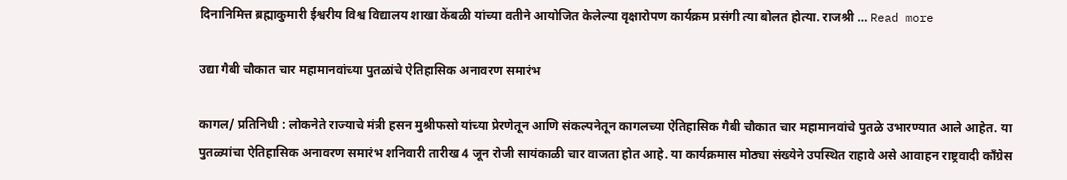दिनानिमित्त ब्रह्माकुमारी ईश्वरीय विश्व विद्यालय शाखा केंबळी यांच्या‌ वतीने आयोजित केलेल्या वृक्षारोपण कार्यक्रम प्रसंगी त्या बोलत होत्या. राजश्री … Read more

उद्या गैबी चौकात चार महामानवांच्या पुतळांचे ऐतिहासिक अनावरण समारंभ

कागल/ प्रतिनिधी : लोकनेते राज्याचे मंत्री हसन मुश्रीफसो यांच्या प्रेरणेतून आणि संकल्पनेतून कागलच्या ऐतिहासिक गैबी चौकात चार महामानवांचे पुतळे उभारण्यात आले आहेत. या पुतळ्यांचा ऐतिहासिक अनावरण समारंभ शनिवारी तारीख 4 जून रोजी सायंकाळी चार वाजता होत आहे. या कार्यक्रमास मोठ्या संख्येने उपस्थित राहावे असे आवाहन राष्ट्रवादी काँग्रेस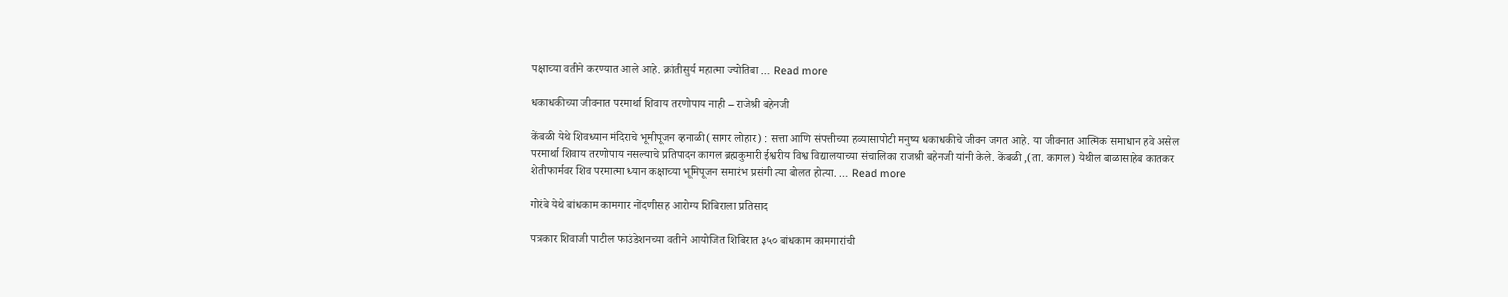पक्षाच्या वतीने करण्यात आले आहे. क्रांतीसुर्य महात्मा ज्योतिबा … Read more

धकाधकीच्या जीवनात परमार्था शिवाय तरणोपाय नाही – राजेश्री बहेनजी

केंबळी येथे शिवध्यान मंदिराचे भूमीपूजन व्हनाळी(सागर लोहार) : सत्ता आणि संपत्तीच्या हव्यासापोटी मनुष्य धकाधकीचे जीवन जगत आहे. या जीवनात आत्मिक समाधान हवे असेल परमार्था शिवाय तरणोपाय नसल्याचे प्रतिपादन कागल ब्रह्मकुमारी ईश्वरीय विश्व विद्यालयाच्या संचालिका राजश्री बहेनजी यांनी केले. केंबळी ,(ता. कागल) येथील बाळासाहेब कातकर शेतीफार्मवर शिव परमात्मा ध्यान कक्षाच्या भूमिपूजन समारंभ प्रसंगी त्या बोलत होत्या. … Read more

गोरंबे येथे बांधकाम कामगार नोंदणीसह आरोग्य शिबिराला प्रतिसाद

पत्रकार शिवाजी पाटील फाउंडेशनच्या वतीने आयोजित शिबिरात ३५० बांधकाम कामगारांची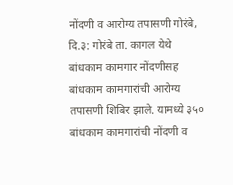नोंदणी व आरोग्य तपासणी गोरंबे, दि.३: गोरंबे ता. कागल येथे बांधकाम कामगार नोंदणीसह बांधकाम कामगारांची आरोग्य तपासणी शिबिर झाले. यामध्ये ३५० बांधकाम कामगारांची नोंदणी व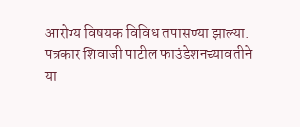आरोग्य विषयक विविध तपासण्या झाल्या. पत्रकार शिवाजी पाटील फाउंडेशनच्यावतीने या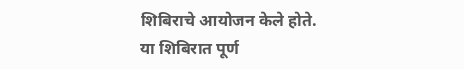शिबिराचे आयोजन केले होते. या शिबिरात पूर्ण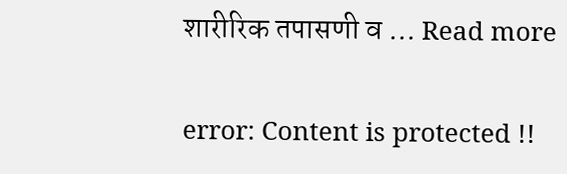शारीरिक तपासणी व … Read more

error: Content is protected !!